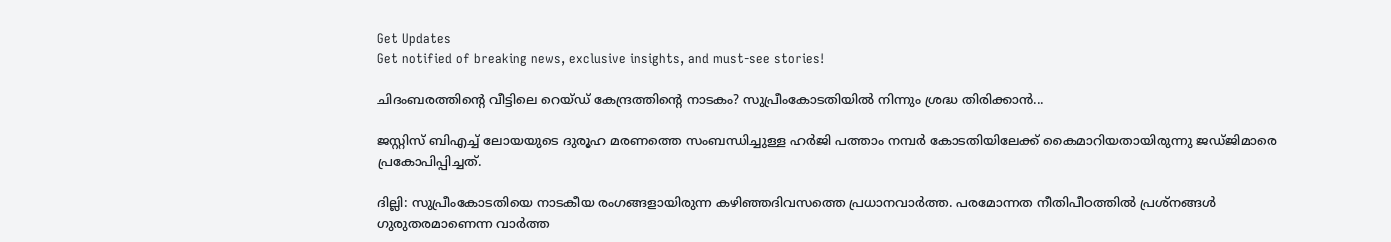Get Updates
Get notified of breaking news, exclusive insights, and must-see stories!

ചിദംബരത്തിന്റെ വീട്ടിലെ റെയ്ഡ് കേന്ദ്രത്തിന്റെ നാടകം? സുപ്രീംകോടതിയിൽ നിന്നും ശ്രദ്ധ തിരിക്കാൻ...

ജസ്റ്റിസ് ബിഎച്ച് ലോയയുടെ ദുരൂഹ മരണത്തെ സംബന്ധിച്ചുള്ള ഹർജി പത്താം നമ്പർ കോടതിയിലേക്ക് കൈമാറിയതായിരുന്നു ജഡ്ജിമാരെ പ്രകോപിപ്പിച്ചത്.

ദില്ലി: സുപ്രീംകോടതിയെ നാടകീയ രംഗങ്ങളായിരുന്ന കഴിഞ്ഞദിവസത്തെ പ്രധാനവാർത്ത. പരമോന്നത നീതിപീഠത്തിൽ പ്രശ്നങ്ങൾ ഗുരുതരമാണെന്ന വാർത്ത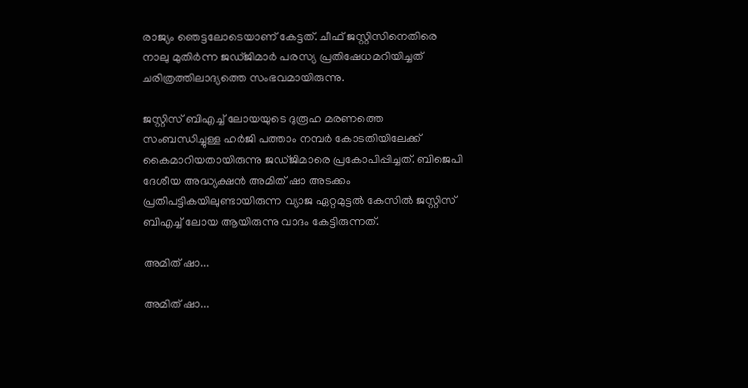രാജ്യം ഞെട്ടലോടെയാണ് കേട്ടത്. ചീഫ് ജസ്റ്റിസിനെതിരെ നാലു മുതിർന്ന ജഡ്ജിമാർ പരസ്യ പ്രതിഷേധമറിയിച്ചത് ചരിത്രത്തിലാദ്യത്തെ സംഭവമായിരുന്നു.

ജസ്റ്റിസ് ബിഎച്ച് ലോയയുടെ ദുരൂഹ മരണത്തെ സംബന്ധിച്ചുള്ള ഹർജി പത്താം നമ്പർ കോടതിയിലേക്ക് കൈമാറിയതായിരുന്നു ജഡ്ജിമാരെ പ്രകോപിപ്പിച്ചത്. ബിജെപി ദേശീയ അദ്ധ്യക്ഷൻ അമിത് ഷാ അടക്കം പ്രതിപട്ടികയിലുണ്ടായിരുന്ന വ്യാജ ഏറ്റമുട്ടൽ കേസിൽ ജസ്റ്റിസ് ബിഎച്ച് ലോയ ആയിരുന്നു വാദം കേട്ടിരുന്നത്.

അമിത് ഷാ...

അമിത് ഷാ...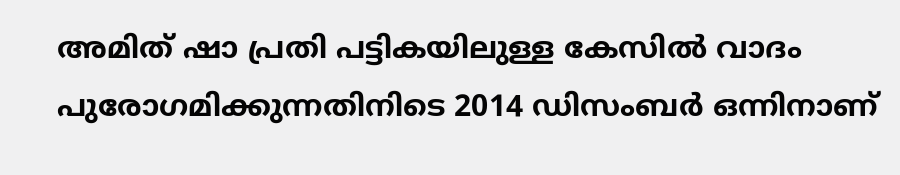അമിത് ഷാ പ്രതി പട്ടികയിലുള്ള കേസിൽ വാദം പുരോഗമിക്കുന്നതിനിടെ 2014 ഡിസംബർ ഒന്നിനാണ്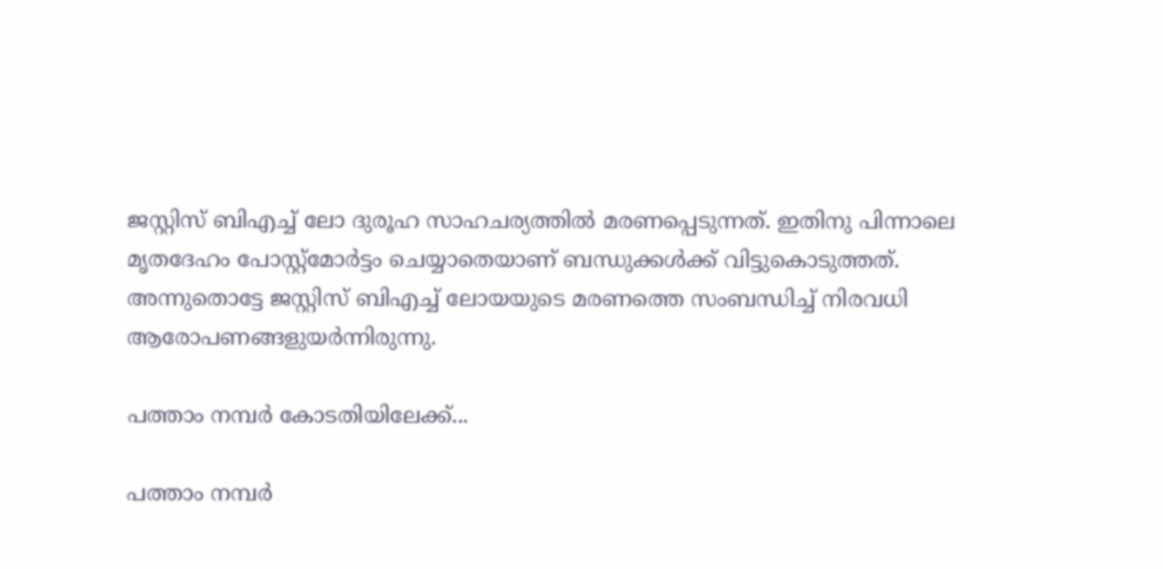ജസ്റ്റിസ് ബിഎച്ച് ലോ ദുരൂഹ സാഹചര്യത്തിൽ മരണപ്പെടുന്നത്. ഇതിനു പിന്നാലെ മൃതദേഹം പോസ്റ്റ്മോർട്ടം ചെയ്യാതെയാണ് ബന്ധുക്കൾക്ക് വിട്ടുകൊടുത്തത്. അന്നുതൊട്ടേ ജസ്റ്റിസ് ബിഎച്ച് ലോയയുടെ മരണത്തെ സംബന്ധിച്ച് നിരവധി ആരോപണങ്ങളുയർന്നിരുന്നു.

പത്താം നമ്പർ കോടതിയിലേക്ക്...

പത്താം നമ്പർ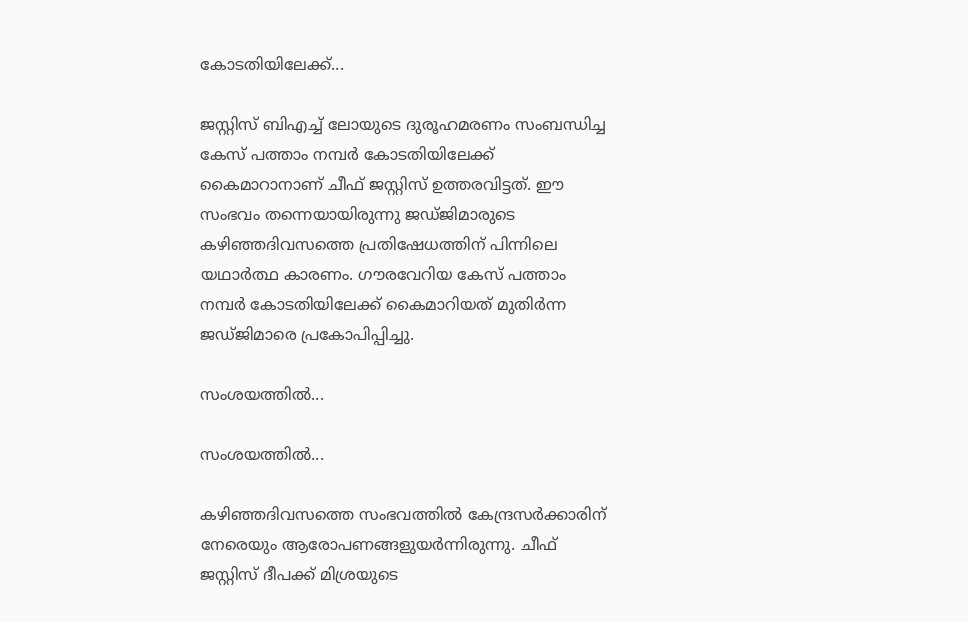കോടതിയിലേക്ക്...

ജസ്റ്റിസ് ബിഎച്ച് ലോയുടെ ദുരൂഹമരണം സംബന്ധിച്ച കേസ് പത്താം നമ്പർ കോടതിയിലേക്ക് കൈമാറാനാണ് ചീഫ് ജസ്റ്റിസ് ഉത്തരവിട്ടത്. ഈ സംഭവം തന്നെയായിരുന്നു ജഡ്ജിമാരുടെ കഴിഞ്ഞദിവസത്തെ പ്രതിഷേധത്തിന് പിന്നിലെ യഥാർത്ഥ കാരണം. ഗൗരവേറിയ കേസ് പത്താം നമ്പർ കോടതിയിലേക്ക് കൈമാറിയത് മുതിർന്ന ജഡ്ജിമാരെ പ്രകോപിപ്പിച്ചു.

സംശയത്തിൽ...

സംശയത്തിൽ...

കഴിഞ്ഞദിവസത്തെ സംഭവത്തിൽ കേന്ദ്രസർക്കാരിന് നേരെയും ആരോപണങ്ങളുയർന്നിരുന്നു. ചീഫ് ജസ്റ്റിസ് ദീപക്ക് മിശ്രയുടെ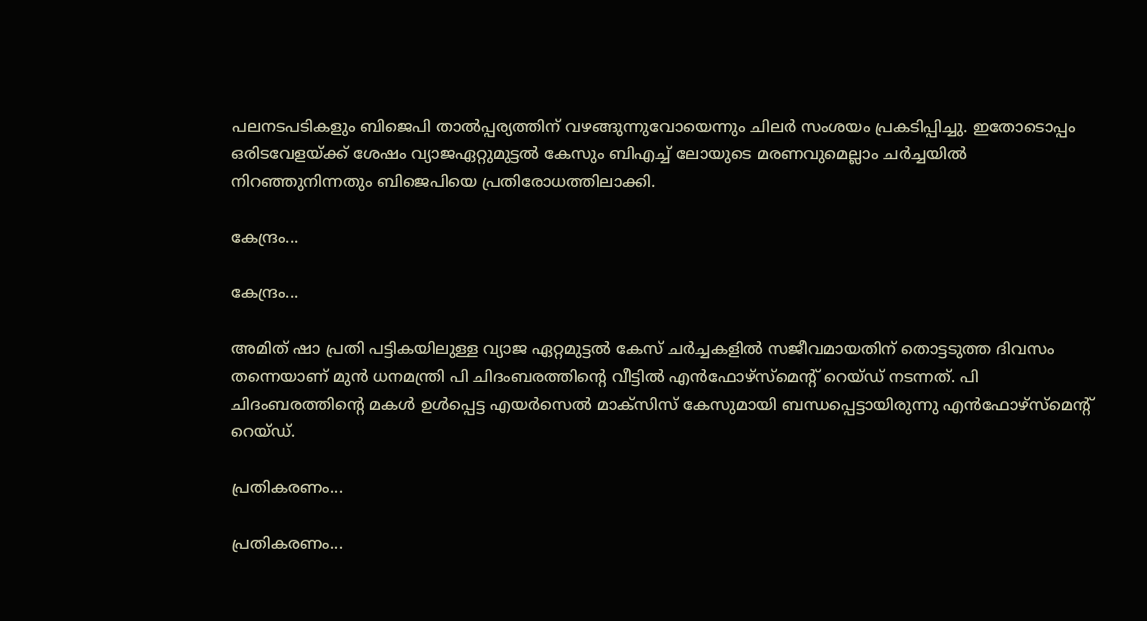പലനടപടികളും ബിജെപി താൽപ്പര്യത്തിന് വഴങ്ങുന്നുവോയെന്നും ചിലർ സംശയം പ്രകടിപ്പിച്ചു. ഇതോടൊപ്പം ഒരിടവേളയ്ക്ക് ശേഷം വ്യാജഏറ്റുമുട്ടൽ കേസും ബിഎച്ച് ലോയുടെ മരണവുമെല്ലാം ചർച്ചയിൽ നിറഞ്ഞുനിന്നതും ബിജെപിയെ പ്രതിരോധത്തിലാക്കി.

കേന്ദ്രം...

കേന്ദ്രം...

അമിത് ഷാ പ്രതി പട്ടികയിലുള്ള വ്യാജ ഏറ്റമുട്ടൽ കേസ് ചർച്ചകളിൽ സജീവമായതിന് തൊട്ടടുത്ത ദിവസം തന്നെയാണ് മുൻ ധനമന്ത്രി പി ചിദംബരത്തിന്റെ വീട്ടിൽ എൻഫോഴ്സ്മെന്റ് റെയ്ഡ് നടന്നത്. പി ചിദംബരത്തിന്റെ മകൾ ഉൾപ്പെട്ട എയർസെൽ മാക്സിസ് കേസുമായി ബന്ധപ്പെട്ടായിരുന്നു എൻഫോഴ്സ്മെന്റ് റെയ്ഡ്.

പ്രതികരണം...

പ്രതികരണം...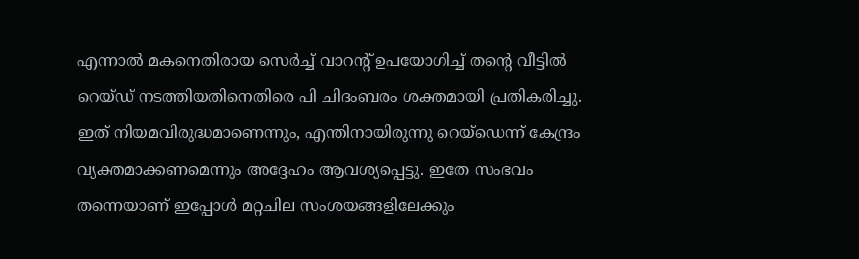എന്നാൽ മകനെതിരായ സെർച്ച് വാറന്റ് ഉപയോഗിച്ച് തന്റെ വീട്ടിൽ റെയ്ഡ് നടത്തിയതിനെതിരെ പി ചിദംബരം ശക്തമായി പ്രതികരിച്ചു. ഇത് നിയമവിരുദ്ധമാണെന്നും, എന്തിനായിരുന്നു റെയ്ഡെന്ന് കേന്ദ്രം വ്യക്തമാക്കണമെന്നും അദ്ദേഹം ആവശ്യപ്പെട്ടു. ഇതേ സംഭവം തന്നെയാണ് ഇപ്പോൾ മറ്റചില സംശയങ്ങളിലേക്കും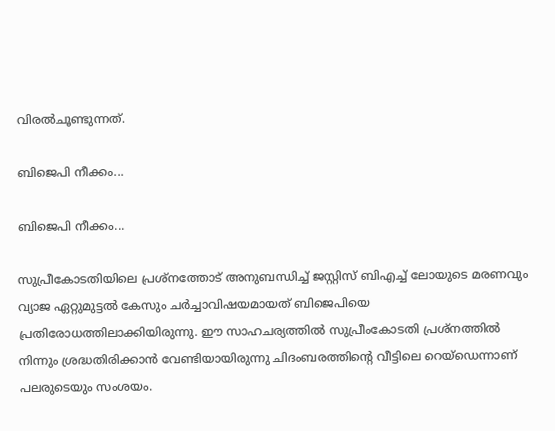വിരൽചൂണ്ടുന്നത്.

ബിജെപി നീക്കം...

ബിജെപി നീക്കം...

സുപ്രീകോടതിയിലെ പ്രശ്നത്തോട് അനുബന്ധിച്ച് ജസ്റ്റിസ് ബിഎച്ച് ലോയുടെ മരണവും വ്യാജ ഏറ്റുമുട്ടൽ കേസും ചർച്ചാവിഷയമായത് ബിജെപിയെ പ്രതിരോധത്തിലാക്കിയിരുന്നു. ഈ സാഹചര്യത്തിൽ സുപ്രീംകോടതി പ്രശ്നത്തിൽ നിന്നും ശ്രദ്ധതിരിക്കാൻ വേണ്ടിയായിരുന്നു ചിദംബരത്തിന്റെ വീട്ടിലെ റെയ്ഡെന്നാണ് പലരുടെയും സംശയം.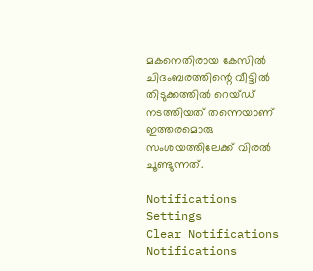മകനെതിരായ കേസിൽ ചിദംബരത്തിന്റെ വീട്ടിൽ തിടുക്കത്തിൽ റെയ്ഡ് നടത്തിയത് തന്നെയാണ് ഇത്തരമൊരു സംശയത്തിലേക്ക് വിരൽ ചൂണ്ടുന്നത്.

Notifications
Settings
Clear Notifications
Notifications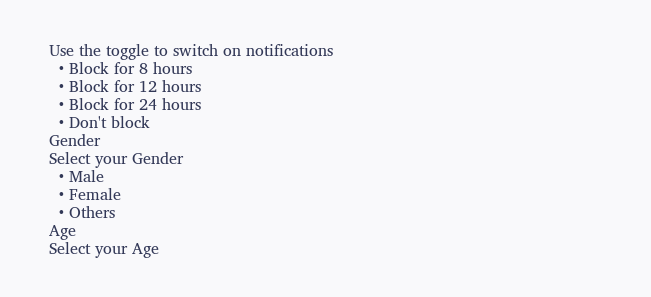Use the toggle to switch on notifications
  • Block for 8 hours
  • Block for 12 hours
  • Block for 24 hours
  • Don't block
Gender
Select your Gender
  • Male
  • Female
  • Others
Age
Select your Age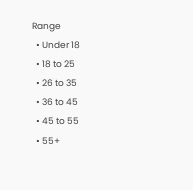Range
  • Under 18
  • 18 to 25
  • 26 to 35
  • 36 to 45
  • 45 to 55
  • 55+